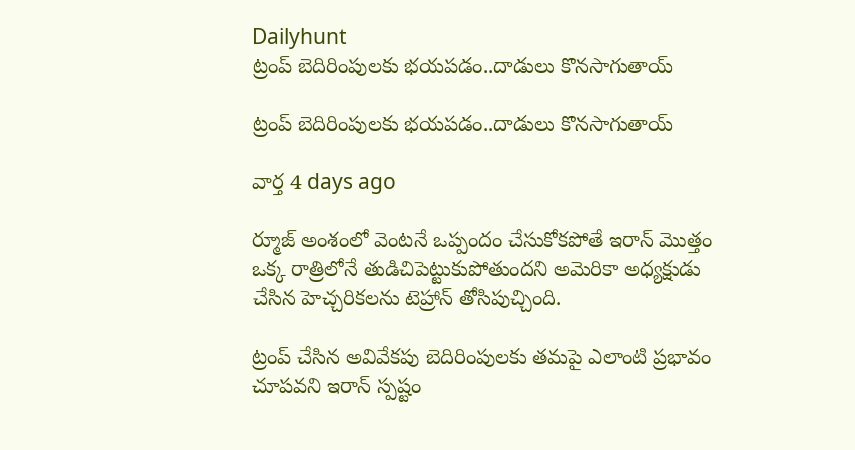Dailyhunt
ట్రంప్ బెదిరింపులకు భయపడం..దాడులు కొనసాగుతాయ్

ట్రంప్ బెదిరింపులకు భయపడం..దాడులు కొనసాగుతాయ్

వార్త 4 days ago

ర్మూజ్ అంశంలో వెంటనే ఒప్పందం చేసుకోకపోతే ఇరాన్‌ మొత్తం ఒక్క రాత్రిలోనే తుడిచిపెట్టుకుపోతుందని అమెరికా అధ్యక్షుడు చేసిన హెచ్చరికలను టెహ్రాన్ తోసిపుచ్చింది.

ట్రంప్ చేసిన అవివేకపు బెదిరింపులకు తమపై ఎలాంటి ప్రభావం చూపవని ఇరాన్ స్పష్టం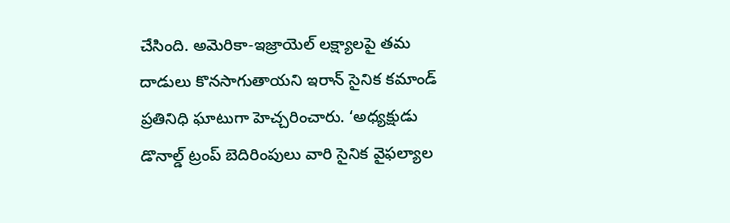చేసింది. అమెరికా-ఇజ్రాయెల్ లక్ష్యాలపై తమ దాడులు కొనసాగుతాయని ఇరాన్ సైనిక కమాండ్ ప్రతినిధి ఘాటుగా హెచ్చరించారు. ‘అధ్యక్షుడు డొనాల్డ్ ట్రంప్ బెదిరింపులు వారి సైనిక వైఫల్యాల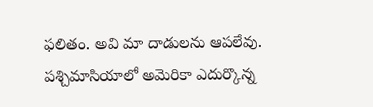ఫలితం. అవి మా దాడులను ఆపలేవు. పశ్చిమాసియాలో అమెరికా ఎదుర్కొన్న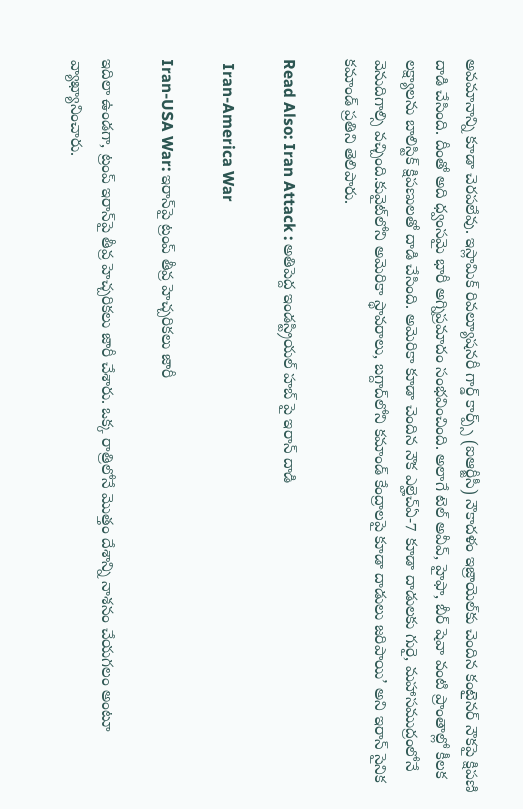అవమానాన్ని కూడా చెరపలేవు. ఇస్లామిక్ రివల్యూషనరీ గార్డ్ కార్ప్స్ (ఐఆర్జీసీ) నౌకాదళం ఇజ్రాయెల్‌కు చెందిన కంటైనర్ నౌకపై క్షిపణి దాడి చేసింది. దీంతో అది ధ్వంసమై భారీ అగ్నిప్రమాదం సంభవించింది. అలాగే టెల్ అవీవ్, హైఫా, బీర్ షెవా వంటి ప్రాంతాల్లో కీలక లక్ష్యాలను బాలిస్టిక్ క్షిపణులతో దాడి చేసింది. అమెరికా కూడా చెందిన నౌక ఎల్హెచ్ఏ-7 కూడా దాడులకు గురై, మహాసముద్రంలోనే వెనుదిగాల్సి వచ్చింది.కువైట్‌లోని అమెరికా స్థావరాలు, బగ్దాద్‌లోని కమాండ్ కేంద్రాలపై కూడా దాడులు జరిపాయి’ అని ఇరాన్ సైనిక కమాండ్ ప్రతిని తెలిపారు.

Read Also: Iran Attack : అతిపెద్ద ఇండస్ట్రియల్ హబ్ పై ఇరాన్ దాడి

 Iran-America War

Iran-USA War: ఇరాన్‌పై ట్రంప్ తీవ్ర హెచ్చరికలు జారీ

ఇదిలా ఉండగా, ట్రంప్ ఇరాన్‌పై తీవ్ర హెచ్చరికలు జారీ చేశారు. ఒక్క రాత్రిలోనే మొత్తం దేశాన్ని నాశనం చేయగలం అంటూ వ్యాఖ్యానించారు.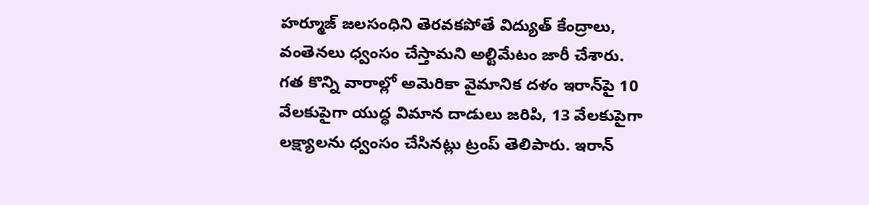హర్మూజ్ జలసంధిని తెరవకపోతే విద్యుత్ కేంద్రాలు, వంతెనలు ధ్వంసం చేస్తామని అల్టిమేటం జారీ చేశారు. గత కొన్ని వారాల్లో అమెరికా వైమానిక దళం ఇరాన్‌పై 10 వేలకుపైగా యుద్ధ విమాన దాడులు జరిపి, 13 వేలకుపైగా లక్ష్యాలను ధ్వంసం చేసినట్లు ట్రంప్ తెలిపారు. ఇరాన్‌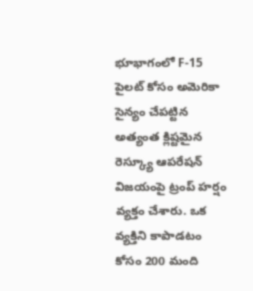భూభాగంలో F-15 పైలట్‌ కోసం అమెరికా సైన్యం చేపట్టిన అత్యంత క్లిష్టమైన రెస్క్యూ ఆపరేషన్ విజయంపై ట్రంప్ హర్షం వ్యక్తం చేశారు. ఒక వ్యక్తిని కాపాడటం కోసం 200 మంది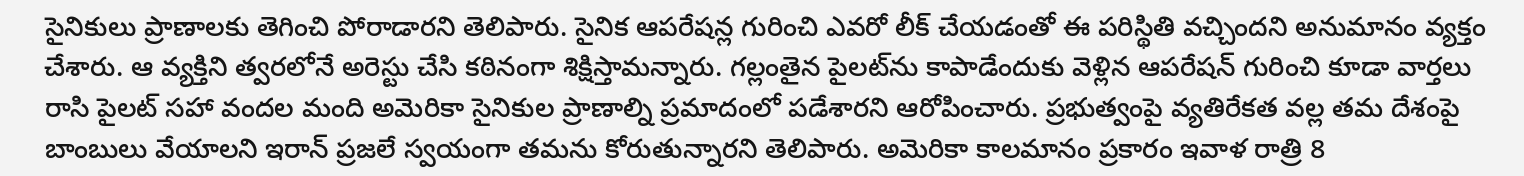సైనికులు ప్రాణాలకు తెగించి పోరాడారని తెలిపారు. సైనిక ఆపరేషన్ల గురించి ఎవరో లీక్‌ చేయడంతో ఈ పరిస్థితి వచ్చిందని అనుమానం వ్యక్తం చేశారు. ఆ వ్యక్తిని త్వరలోనే అరెస్టు చేసి కఠినంగా శిక్షిస్తామన్నారు. గల్లంతైన పైలట్‌ను కాపాడేందుకు వెళ్లిన ఆపరేషన్‌ గురించి కూడా వార్తలు రాసి పైలట్‌ సహా వందల మంది అమెరికా సైనికుల ప్రాణాల్ని ప్రమాదంలో పడేశారని ఆరోపించారు. ప్రభుత్వంపై వ్యతిరేకత వల్ల తమ దేశంపై బాంబులు వేయాలని ఇరాన్‌ ప్రజలే స్వయంగా తమను కోరుతున్నారని తెలిపారు. అమెరికా కాలమానం ప్రకారం ఇవాళ రాత్రి 8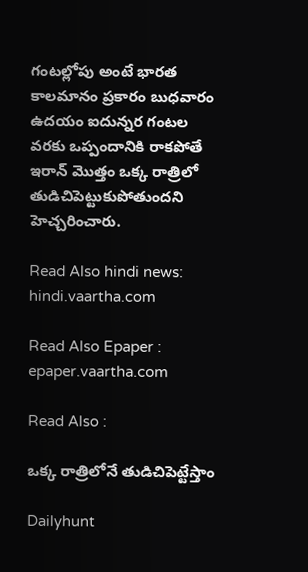గంటల్లోపు అంటే భారత కాలమానం ప్రకారం బుధవారం ఉదయం ఐదున్నర గంటల వరకు ఒప్పందానికి రాకపోతే ఇరాన్‌ మొత్తం ఒక్క రాత్రిలో తుడిచిపెట్టుకుపోతుందని హెచ్చరించారు.

Read Also hindi news: hindi.vaartha.com

Read Also Epaper : epaper.vaartha.com

Read Also :

ఒక్క రాత్రిలోనే తుడిచిపెట్టేస్తాం

Dailyhunt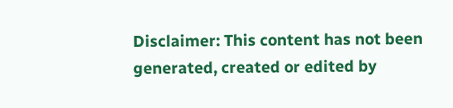Disclaimer: This content has not been generated, created or edited by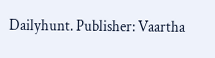Dailyhunt. Publisher: Vaartha